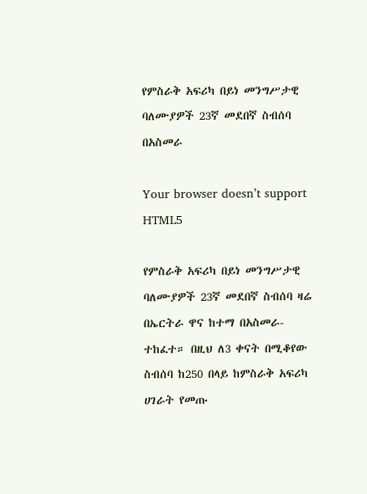የምስራቅ አፍሪካ በይነ መንግሥታዊ ባለሙያዎች 23ኛ መደበኛ ስብሰባ በአስመራ

Your browser doesn’t support HTML5

የምስራቅ አፍሪካ በይነ መንግሥታዊ ባለሙያዎች 23ኛ መደበኛ ስብሰባ ዛሬ በኤርትራ ዋና ከተማ በአስመራ- ተከፈተ። በዚህ ለ3 ቀናት በሚቆየው ስብሰባ ከ250 በላይ ከምስራቅ አፍሪካ ሀገራት የመጡ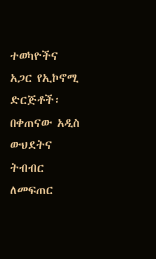ተወካዮችና አጋር የኢኮኖሚ ድርጅቶች፡ በቀጠናው አዲስ ውህደትና ትብብር ለመፍጠር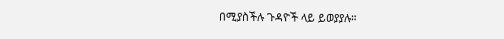በሚያስችሉ ጉዳዮች ላይ ይወያያሉ።